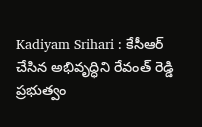Kadiyam Srihari : కేసీఆర్ చేసిన అభివృద్ధిని రేవంత్ రెడ్డి ప్రభుత్వం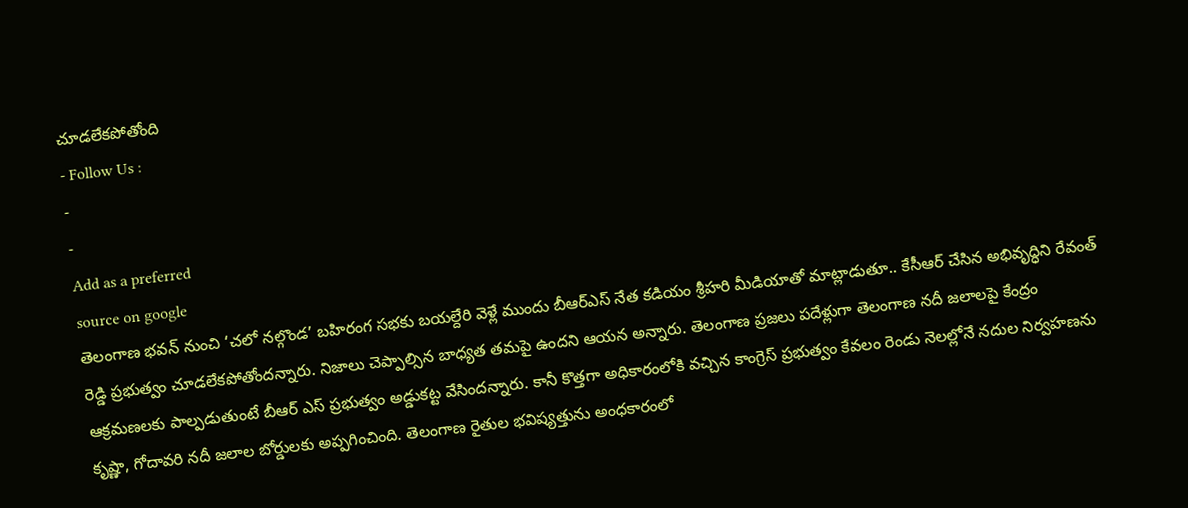చూడలేకపోతోంది
- Follow Us :
-
-
Add as a preferred
source on google
తెలంగాణ భవన్ నుంచి ‘చలో నల్గొండ’ బహిరంగ సభకు బయల్దేరి వెళ్లే ముందు బీఆర్ఎస్ నేత కడియం శ్రీహరి మీడియాతో మాట్లాడుతూ.. కేసీఆర్ చేసిన అభివృద్ధిని రేవంత్ రెడ్డి ప్రభుత్వం చూడలేకపోతోందన్నారు. నిజాలు చెప్పాల్సిన బాధ్యత తమపై ఉందని ఆయన అన్నారు. తెలంగాణ ప్రజలు పదేళ్లుగా తెలంగాణ నదీ జలాలపై కేంద్రం ఆక్రమణలకు పాల్పడుతుంటే బీఆర్ ఎస్ ప్రభుత్వం అడ్డుకట్ట వేసిందన్నారు. కానీ కొత్తగా అధికారంలోకి వచ్చిన కాంగ్రెస్ ప్రభుత్వం కేవలం రెండు నెలల్లోనే నదుల నిర్వహణను కృష్ణా, గోదావరి నదీ జలాల బోర్డులకు అప్పగించింది. తెలంగాణ రైతుల భవిష్యత్తును అంధకారంలో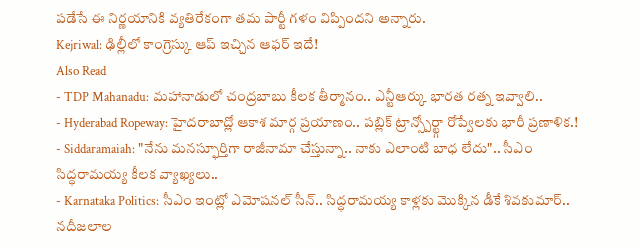పడేసే ఈ నిర్ణయానికి వ్యతిరేకంగా తమ పార్టీ గళం విప్పిందని అన్నారు.
Kejriwal: ఢిల్లీలో కాంగ్రెస్కు ఆప్ ఇచ్చిన ఆఫర్ ఇదే!
Also Read
- TDP Mahanadu: మహానాడులో చంద్రబాబు కీలక తీర్మానం.. ఎన్టీఆర్కు భారత రత్న ఇవ్వాలి..
- Hyderabad Ropeway: హైదరాబాద్లో ఆకాశ మార్గ ప్రయాణం.. పబ్లిక్ ట్రాన్స్పోర్ట్గా రోప్వేలకు భారీ ప్రణాళిక.!
- Siddaramaiah: "నేను మనస్ఫూర్తిగా రాజీనామా చేస్తున్నా.. నాకు ఎలాంటి బాధ లేదు".. సీఎం సిద్ధరామయ్య కీలక వ్యాఖ్యలు..
- Karnataka Politics: సీఎం ఇంట్లో ఎమోషనల్ సీన్.. సిద్ధరామయ్య కాళ్లకు మొక్కిన డీకే శివకుమార్..
నదీజలాల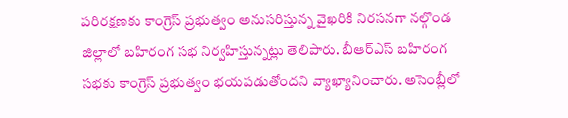పరిరక్షణకు కాంగ్రెస్ ప్రభుత్వం అనుసరిస్తున్న వైఖరికి నిరసనగా నల్గొండ జిల్లాలో బహిరంగ సభ నిర్వహిస్తున్నట్లు తెలిపారు. బీఆర్ఎస్ బహిరంగ సభకు కాంగ్రెస్ ప్రభుత్వం భయపడుతోందని వ్యాఖ్యానించారు. అసెంబ్లీలో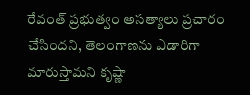రేవంత్ ప్రభుత్వం అసత్యాలు ప్రచారం చేసిందని, తెలంగాణను ఎడారిగా మారుస్తామని కృష్ణా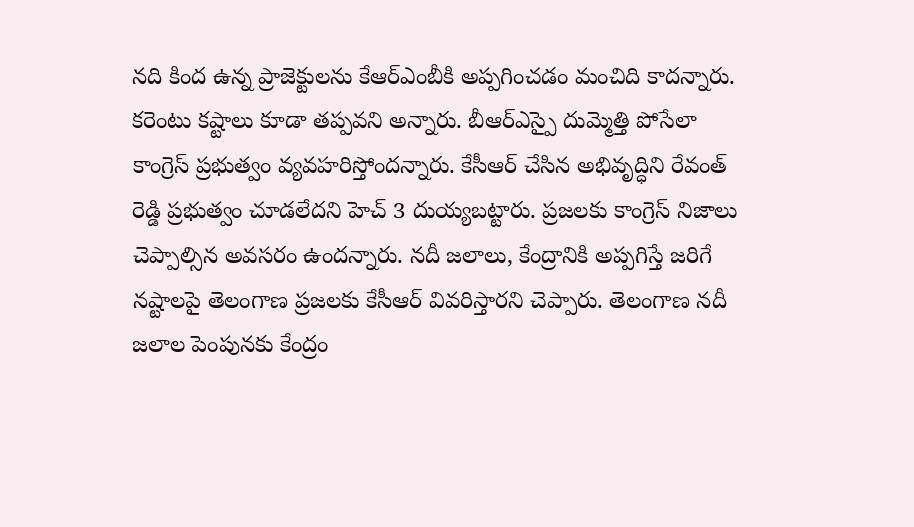నది కింద ఉన్న ప్రాజెక్టులను కేఆర్ఎంబీకి అప్పగించడం మంచిది కాదన్నారు. కరెంటు కష్టాలు కూడా తప్పవని అన్నారు. బీఆర్ఎస్పై దుమ్మెత్తి పోసేలా కాంగ్రెస్ ప్రభుత్వం వ్యవహరిస్తోందన్నారు. కేసీఆర్ చేసిన అభివృద్ధిని రేవంత్ రెడ్డి ప్రభుత్వం చూడలేదని హెచ్ 3 దుయ్యబట్టారు. ప్రజలకు కాంగ్రెస్ నిజాలు చెప్పాల్సిన అవసరం ఉందన్నారు. నదీ జలాలు, కేంద్రానికి అప్పగిస్తే జరిగే నష్టాలపై తెలంగాణ ప్రజలకు కేసీఆర్ వివరిస్తారని చెప్పారు. తెలంగాణ నదీ జలాల పెంపునకు కేంద్రం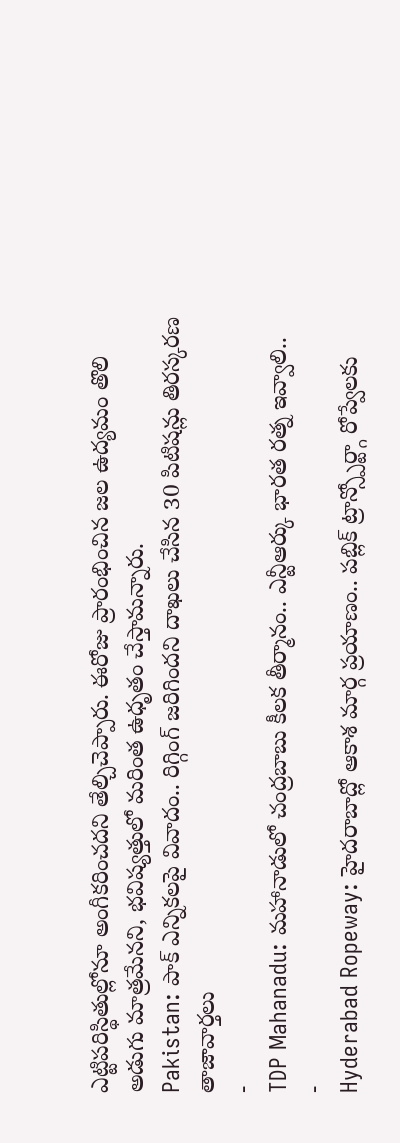ఎట్టిపరిస్థితుల్లోనూ అంగీకరించదని తేల్చిచెప్పారు. ఈరోజు ప్రారంభించిన జల ఉద్యమం తొలి అడుగు మాత్రమేనని, భవిష్యత్తులో మరింత ఉధృతం చేస్తామన్నారు.
Pakistan: పాక్ ఎన్నికలపై వివాదం.. రిగ్గింగ్ జరిగిందని దాఖలు చేసిన 30 పిటిషన్లు తిరస్కరణ
తాజావార్తలు
-
TDP Mahanadu: మహానాడులో చంద్రబాబు కీలక తీర్మానం.. ఎన్టీఆర్కు భారత రత్న ఇవ్వాలి..
-
Hyderabad Ropeway: హైదరాబాద్లో ఆకాశ మార్గ ప్రయాణం.. పబ్లిక్ ట్రాన్స్పోర్ట్గా రోప్వేలకు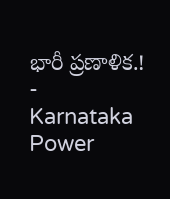భారీ ప్రణాళిక.!
-
Karnataka Power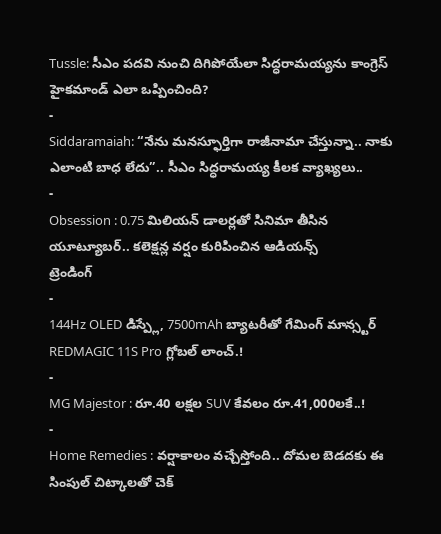Tussle: సీఎం పదవి నుంచి దిగిపోయేలా సిద్ధరామయ్యను కాంగ్రెస్ హైకమాండ్ ఎలా ఒప్పించింది?
-
Siddaramaiah: “నేను మనస్ఫూర్తిగా రాజీనామా చేస్తున్నా.. నాకు ఎలాంటి బాధ లేదు”.. సీఎం సిద్ధరామయ్య కీలక వ్యాఖ్యలు..
-
Obsession : 0.75 మిలియన్ డాలర్లతో సినిమా తీసిన యూట్యూబర్.. కలెక్షన్ల వర్షం కురిపించిన ఆడియన్స్
ట్రెండింగ్
-
144Hz OLED డిస్ప్లే, 7500mAh బ్యాటరీతో గేమింగ్ మాన్స్టర్ REDMAGIC 11S Pro గ్లోబల్ లాంచ్.!
-
MG Majestor : రూ.40 లక్షల SUV కేవలం రూ.41,000లకే..!
-
Home Remedies : వర్షాకాలం వచ్చేస్తోంది.. దోమల బెడదకు ఈ సింపుల్ చిట్కాలతో చెక్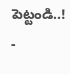పెట్టండి..!
-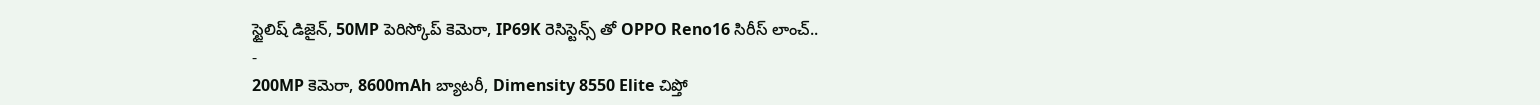స్టైలిష్ డిజైన్, 50MP పెరిస్కోప్ కెమెరా, IP69K రెసిస్టెన్స్ తో OPPO Reno16 సిరీస్ లాంచ్..
-
200MP కెమెరా, 8600mAh బ్యాటరీ, Dimensity 8550 Elite చిప్తో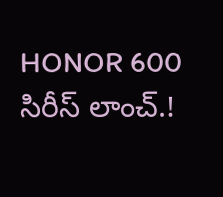HONOR 600 సిరీస్ లాంచ్.!